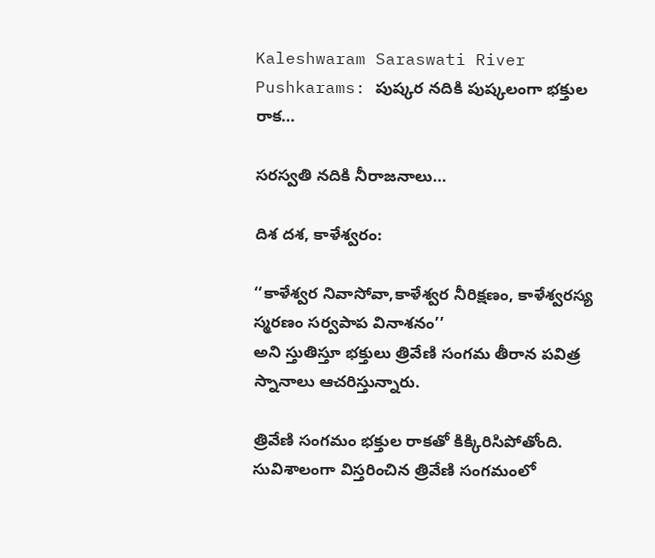Kaleshwaram Saraswati River Pushkarams: పుష్కర నదికి పుష్కలంగా భక్తుల రాక…

సరస్వతి నదికి నీరాజనాలు…

దిశ దశ, కాళేశ్వరం:

‘‘కాళేశ్వర నివాసోవా,కాళేశ్వర నీరిక్షణం, కాళేశ్వరస్య స్మరణం సర్వపాప వినాశనం’’
అని స్తుతిస్తూ భక్తులు త్రివేణి సంగమ తీరాన పవిత్ర స్నానాలు ఆచరిస్తున్నారు.

త్రివేణి సంగమం భక్తుల రాకతో కిక్కిరిసిపోతోంది. సువిశాలంగా విస్తరించిన త్రివేణి సంగమంలో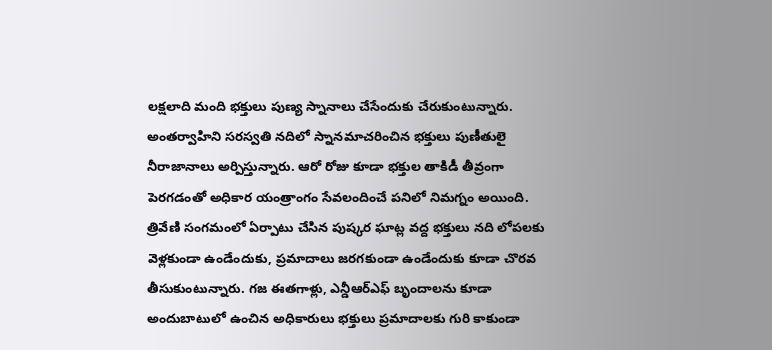లక్షలాది మంది భక్తులు పుణ్య స్నానాలు చేసేందుకు చేరుకుంటున్నారు. అంతర్వాహిని సరస్వతి నదిలో స్నానమాచరించిన భక్తులు పుణీతులై నీరాజానాలు అర్పిస్తున్నారు. ఆరో రోజు కూడా భక్తుల తాకిడీ తీవ్రంగా పెరగడంతో అధికార యంత్రాంగం సేవలందించే పనిలో నిమగ్నం అయింది. త్రివేణి సంగమంలో ఏర్పాటు చేసిన పుష్కర ఘాట్ల వద్ద భక్తులు నది లోపలకు వెళ్లకుండా ఉండేందుకు, ప్రమాదాలు జరగకుండా ఉండేందుకు కూడా చొరవ తీసుకుంటున్నారు. గజ ఈతగాళ్లు, ఎన్డీఆర్ఎఫ్ బృందాలను కూడా అందుబాటులో ఉంచిన అధికారులు భక్తులు ప్రమాదాలకు గురి కాకుండా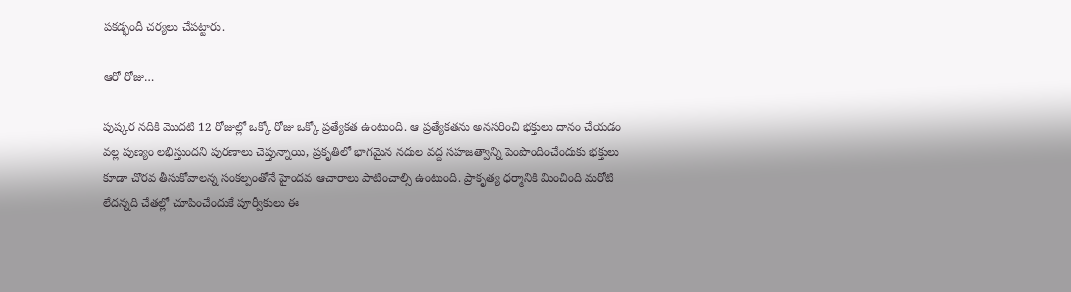పకడ్భందీ చర్యలు చేపట్టారు.

ఆరో రోజు…

పుష్కర నదికి మొదటి 12 రోజుల్లో ఒక్కో రోజు ఒక్కో ప్రత్యేకత ఉంటుంది. ఆ ప్రత్యేకతను అనసరించి భక్తులు దానం చేయడం వల్ల పుణ్యం లభిస్తుందని పురణాలు చెప్తున్నాయి, ప్రకృతిలో భాగమైన నదుల వద్ద సహజత్వాన్ని పెంపొందించేందుకు భక్తులు కూడా చొరవ తీసుకోవాలన్న సంకల్పంతోనే హైందవ ఆచారాలు పాటించాల్సి ఉంటుంది. ప్రాకృత్య ధర్మానికి మించింది మరోటి లేదన్నది చేతల్లో చూపించేందుకే పూర్వీకులు ఈ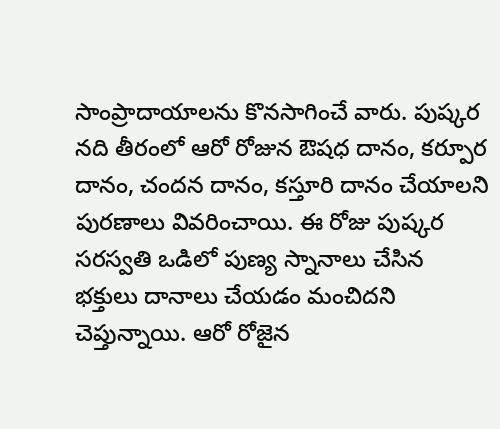సాంప్రాదాయాలను కొనసాగించే వారు. పుష్కర నది తీరంలో ఆరో రోజున ఔషధ దానం, కర్పూర దానం, చందన దానం, కస్తూరి దానం చేయాలని పురణాలు వివరించాయి. ఈ రోజు పుష్కర సరస్వతి ఒడిలో పుణ్య స్నానాలు చేసిన భక్తులు దానాలు చేయడం మంచిదని చెప్తున్నాయి. ఆరో రోజైన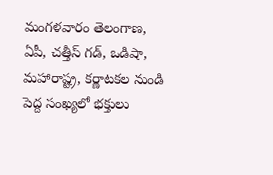మంగళవారం తెలంగాణ, ఏపీ, చత్తీస్ గడ్, ఒడిషా, మహారాష్ట్ర, కర్ణాటకల నుండి పెద్ద సంఖ్యలో భక్తులు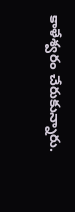కాళేశ్వరం చేరుకున్నారు.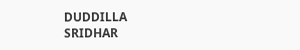DUDDILLA SRIDHAR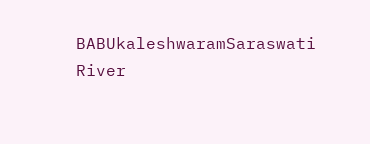BABUkaleshwaramSaraswati River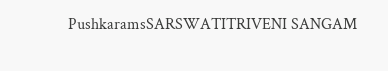PushkaramsSARSWATITRIVENI SANGAM